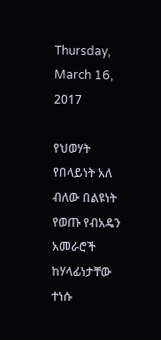Thursday, March 16, 2017

የህወሃት የበላይነት አለ ብለው በልዩነት የወጡ የብአዴን አመራሮች ከሃላፊነታቸው ተነሱ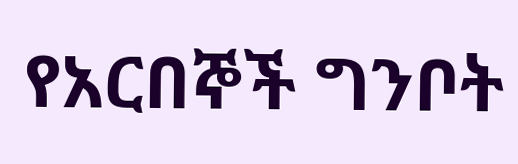የአርበኞች ግንቦት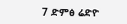7 ድምፅ ሬድዮ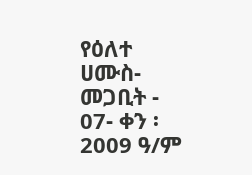የዕለተ ሀሙስ- መጋቢት - 07- ቀን ፡ 2009 ዓ/ም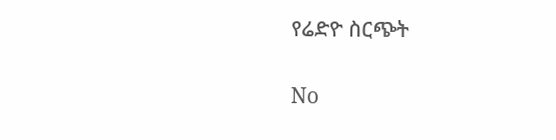የሬድዮ ስርጭት

No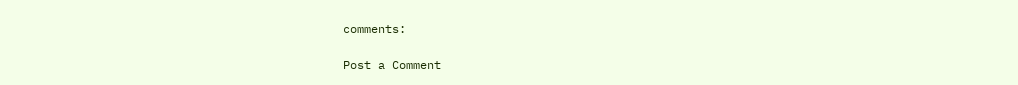comments:

Post a Comment